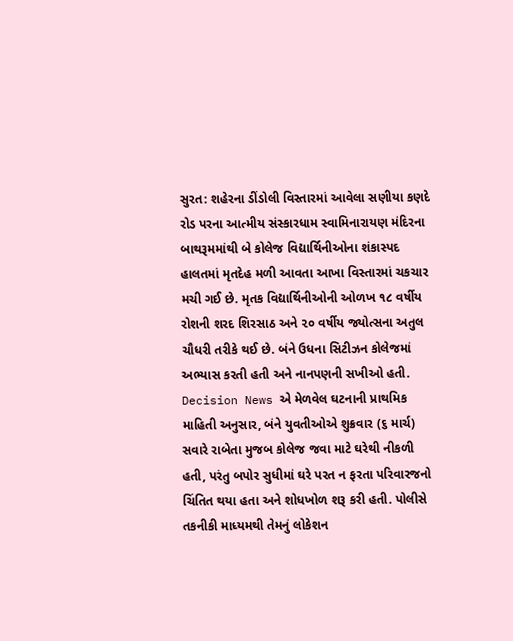સુરત: શહેરના ડીંડોલી વિસ્તારમાં આવેલા સણીયા કણદે રોડ પરના આત્મીય સંસ્કારધામ સ્વામિનારાયણ મંદિરના બાથરૂમમાંથી બે કોલેજ વિદ્યાર્થિનીઓના શંકાસ્પદ હાલતમાં મૃતદેહ મળી આવતા આખા વિસ્તારમાં ચકચાર મચી ગઈ છે. મૃતક વિદ્યાર્થિનીઓની ઓળખ ૧૮ વર્ષીય રોશની શરદ શિરસાઠ અને ૨૦ વર્ષીય જ્યોત્સના અતુલ ચૌધરી તરીકે થઈ છે. બંને ઉધના સિટીઝન કોલેજમાં અભ્યાસ કરતી હતી અને નાનપણની સખીઓ હતી.
Decision News એ મેળવેલ ઘટનાની પ્રાથમિક માહિતી અનુસાર, બંને યુવતીઓએ શુક્રવાર (૬ માર્ચ) સવારે રાબેતા મુજબ કોલેજ જવા માટે ઘરેથી નીકળી હતી, પરંતુ બપોર સુધીમાં ઘરે પરત ન ફરતા પરિવારજનો ચિંતિત થયા હતા અને શોધખોળ શરૂ કરી હતી. પોલીસે તકનીકી માધ્યમથી તેમનું લોકેશન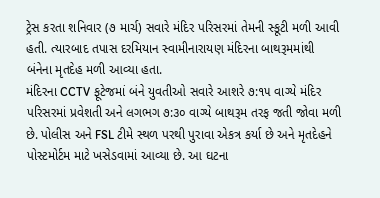ટ્રેસ કરતા શનિવાર (૭ માર્ચ) સવારે મંદિર પરિસરમાં તેમની સ્કૂટી મળી આવી હતી. ત્યારબાદ તપાસ દરમિયાન સ્વામીનારાયણ મંદિરના બાથરૂમમાંથી બંનેના મૃતદેહ મળી આવ્યા હતા.
મંદિરના CCTV ફૂટેજમાં બંને યુવતીઓ સવારે આશરે ૭:૧૫ વાગ્યે મંદિર પરિસરમાં પ્રવેશતી અને લગભગ ૭:૩૦ વાગ્યે બાથરૂમ તરફ જતી જોવા મળી છે. પોલીસ અને FSL ટીમે સ્થળ પરથી પુરાવા એકત્ર કર્યા છે અને મૃતદેહને પોસ્ટમોર્ટમ માટે ખસેડવામાં આવ્યા છે. આ ઘટના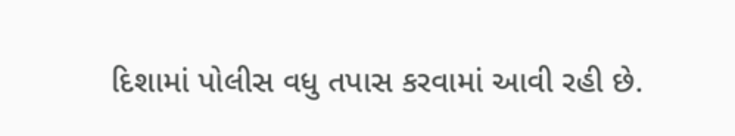દિશામાં પોલીસ વધુ તપાસ કરવામાં આવી રહી છે.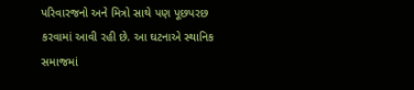પરિવારજનો અને મિત્રો સાથે પણ પૂછપરછ કરવામાં આવી રહી છે. આ ઘટનાએ સ્થાનિક સમાજમાં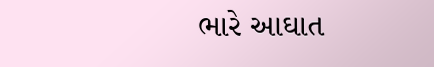ભારે આઘાત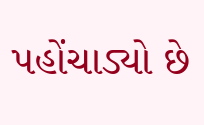પહોંચાડ્યો છે